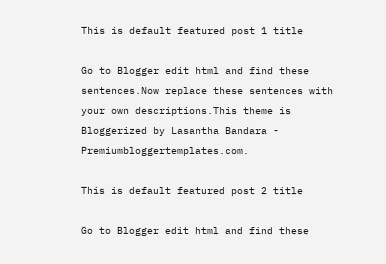This is default featured post 1 title

Go to Blogger edit html and find these sentences.Now replace these sentences with your own descriptions.This theme is Bloggerized by Lasantha Bandara - Premiumbloggertemplates.com.

This is default featured post 2 title

Go to Blogger edit html and find these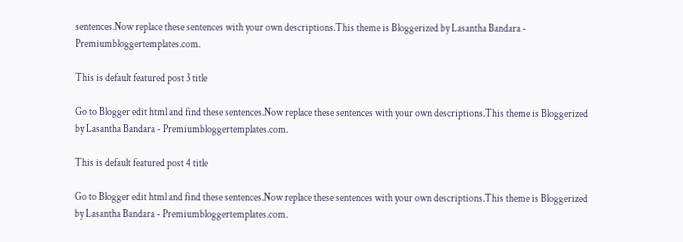sentences.Now replace these sentences with your own descriptions.This theme is Bloggerized by Lasantha Bandara - Premiumbloggertemplates.com.

This is default featured post 3 title

Go to Blogger edit html and find these sentences.Now replace these sentences with your own descriptions.This theme is Bloggerized by Lasantha Bandara - Premiumbloggertemplates.com.

This is default featured post 4 title

Go to Blogger edit html and find these sentences.Now replace these sentences with your own descriptions.This theme is Bloggerized by Lasantha Bandara - Premiumbloggertemplates.com.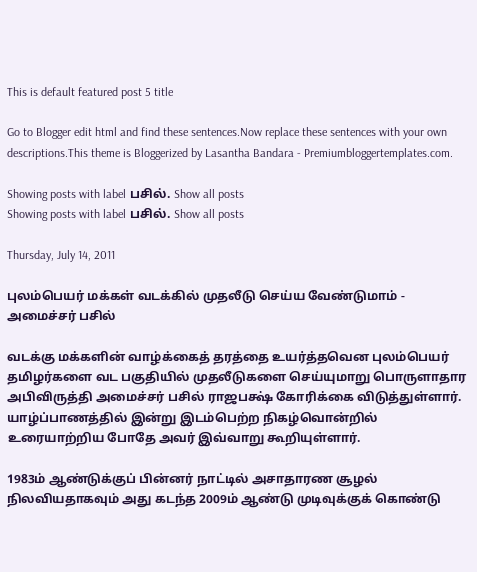This is default featured post 5 title

Go to Blogger edit html and find these sentences.Now replace these sentences with your own descriptions.This theme is Bloggerized by Lasantha Bandara - Premiumbloggertemplates.com.

Showing posts with label பசில். Show all posts
Showing posts with label பசில். Show all posts

Thursday, July 14, 2011

புலம்பெயர் மக்கள் வடக்கில் முதலீடு செய்ய வேண்டுமாம் - அமைச்சர் பசில்

வடக்கு மக்களின் வாழ்க்கைத் தரத்தை உயர்த்தவென புலம்பெயர் தமிழர்களை வட பகுதியில் முதலீடுகளை செய்யுமாறு பொருளாதார அபிவிருத்தி அமைச்சர் பசில் ராஜபக்ஷ் கோரிக்கை விடுத்துள்ளார். யாழ்ப்பாணத்தில் இன்று இடம்பெற்ற நிகழ்வொன்றில் உரையாற்றிய போதே அவர் இவ்வாறு கூறியுள்ளார்.

1983ம் ஆண்டுக்குப் பின்னர் நாட்டில் அசாதாரண சூழல் நிலவியதாகவும் அது கடந்த 2009ம் ஆண்டு முடிவுக்குக் கொண்டு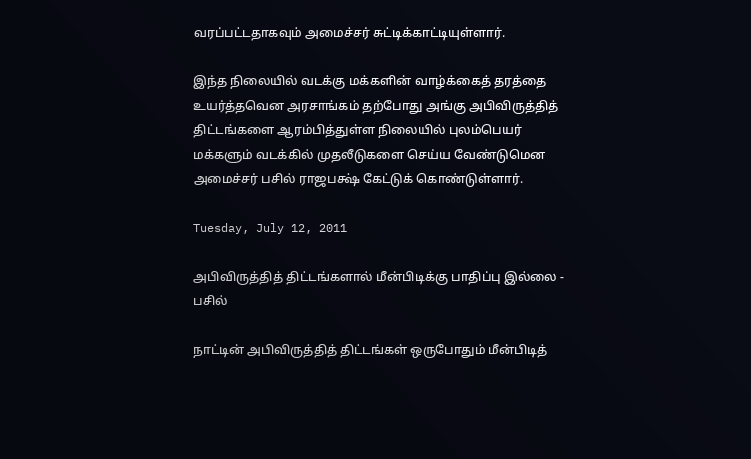வரப்பட்டதாகவும் அமைச்சர் சுட்டிக்காட்டியுள்ளார்.

இந்த நிலையில் வடக்கு மக்களின் வாழ்க்கைத் தரத்தை உயர்த்தவென அரசாங்கம் தற்போது அங்கு அபிவிருத்தித் திட்டங்களை ஆரம்பித்துள்ள நிலையில் புலம்பெயர் மக்களும் வடக்கில் முதலீடுகளை செய்ய வேண்டுமென அமைச்சர் பசில் ராஜபக்ஷ் கேட்டுக் கொண்டுள்ளார்.

Tuesday, July 12, 2011

அபிவிருத்தித் திட்டங்களால் மீன்பிடிக்கு பாதிப்பு இல்லை - பசில்

நாட்டின் அபிவிருத்தித் திட்டங்கள் ஒருபோதும் மீன்பிடித்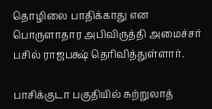தொழிலை பாதிக்காது என பொருளாதார அபிவிருத்தி அமைச்சர் பசில் ராஜபக்ஷ் தெரிவித்துள்ளார்.

பாசிக்குடா பகுதியில் சுற்றுலாத்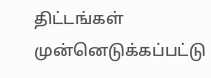திட்டங்கள் முன்னெடுக்கப்பட்டு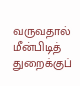வருவதால் மீன்பிடித் துறைக்குப்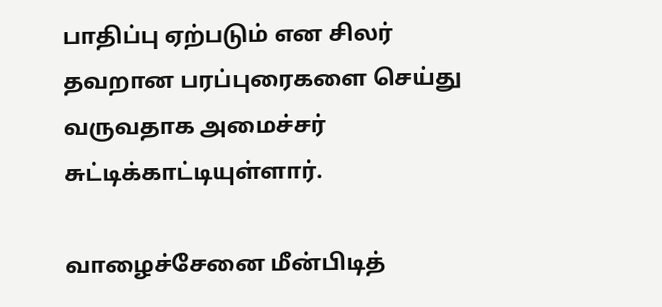பாதிப்பு ஏற்படும் என சிலர் தவறான பரப்புரைகளை செய்து வருவதாக அமைச்சர் சுட்டிக்காட்டியுள்ளார்.

வாழைச்சேனை மீன்பிடித்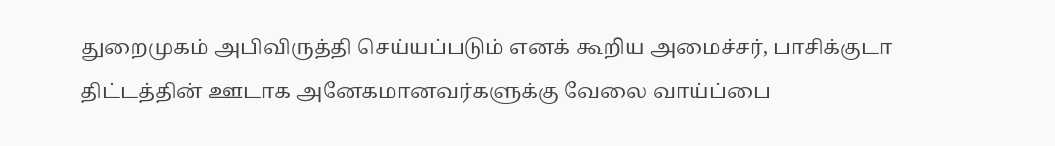துறைமுகம் அபிவிருத்தி செய்யப்படும் எனக் கூறிய அமைச்சர், பாசிக்குடா திட்டத்தின் ஊடாக அனேகமானவர்களுக்கு வேலை வாய்ப்பை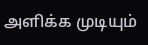அளிக்க முடியும்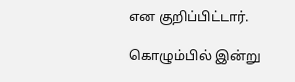என குறிப்பிட்டார்.

கொழும்பில் இன்று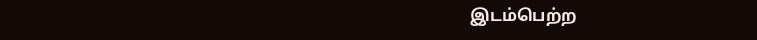இடம்பெற்ற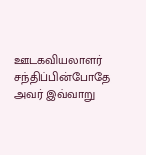ஊடகவியலாளர் சந்திப்பின்போதே அவர் இவ்வாறு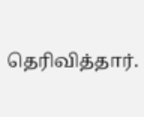தெரிவித்தார்.